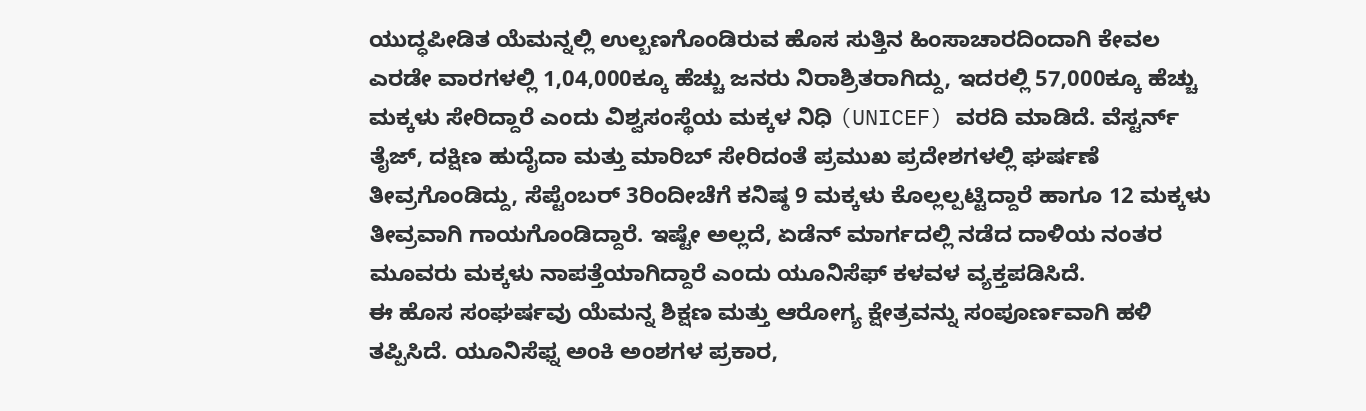ಯುದ್ಧಪೀಡಿತ ಯೆಮನ್ನಲ್ಲಿ ಉಲ್ಬಣಗೊಂಡಿರುವ ಹೊಸ ಸುತ್ತಿನ ಹಿಂಸಾಚಾರದಿಂದಾಗಿ ಕೇವಲ ಎರಡೇ ವಾರಗಳಲ್ಲಿ 1,04,000ಕ್ಕೂ ಹೆಚ್ಚು ಜನರು ನಿರಾಶ್ರಿತರಾಗಿದ್ದು, ಇದರಲ್ಲಿ 57,000ಕ್ಕೂ ಹೆಚ್ಚು ಮಕ್ಕಳು ಸೇರಿದ್ದಾರೆ ಎಂದು ವಿಶ್ವಸಂಸ್ಥೆಯ ಮಕ್ಕಳ ನಿಧಿ (UNICEF) ವರದಿ ಮಾಡಿದೆ. ವೆಸ್ಟರ್ನ್ ತೈಜ್, ದಕ್ಷಿಣ ಹುದೈದಾ ಮತ್ತು ಮಾರಿಬ್ ಸೇರಿದಂತೆ ಪ್ರಮುಖ ಪ್ರದೇಶಗಳಲ್ಲಿ ಘರ್ಷಣೆ ತೀವ್ರಗೊಂಡಿದ್ದು, ಸೆಪ್ಟೆಂಬರ್ 3ರಿಂದೀಚೆಗೆ ಕನಿಷ್ಠ 9 ಮಕ್ಕಳು ಕೊಲ್ಲಲ್ಪಟ್ಟಿದ್ದಾರೆ ಹಾಗೂ 12 ಮಕ್ಕಳು ತೀವ್ರವಾಗಿ ಗಾಯಗೊಂಡಿದ್ದಾರೆ. ಇಷ್ಟೇ ಅಲ್ಲದೆ, ಏಡೆನ್ ಮಾರ್ಗದಲ್ಲಿ ನಡೆದ ದಾಳಿಯ ನಂತರ ಮೂವರು ಮಕ್ಕಳು ನಾಪತ್ತೆಯಾಗಿದ್ದಾರೆ ಎಂದು ಯೂನಿಸೆಫ್ ಕಳವಳ ವ್ಯಕ್ತಪಡಿಸಿದೆ.
ಈ ಹೊಸ ಸಂಘರ್ಷವು ಯೆಮನ್ನ ಶಿಕ್ಷಣ ಮತ್ತು ಆರೋಗ್ಯ ಕ್ಷೇತ್ರವನ್ನು ಸಂಪೂರ್ಣವಾಗಿ ಹಳಿ ತಪ್ಪಿಸಿದೆ. ಯೂನಿಸೆಫ್ನ ಅಂಕಿ ಅಂಶಗಳ ಪ್ರಕಾರ,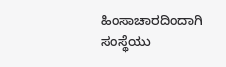ಹಿಂಸಾಚಾರದಿಂದಾಗಿ ಸಂಸ್ಥೆಯು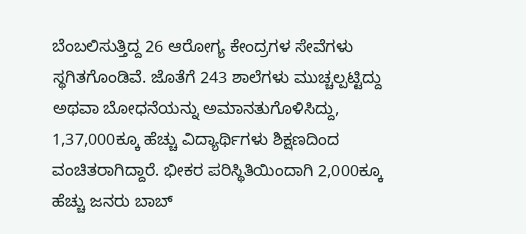ಬೆಂಬಲಿಸುತ್ತಿದ್ದ 26 ಆರೋಗ್ಯ ಕೇಂದ್ರಗಳ ಸೇವೆಗಳು ಸ್ಥಗಿತಗೊಂಡಿವೆ. ಜೊತೆಗೆ 243 ಶಾಲೆಗಳು ಮುಚ್ಚಲ್ಪಟ್ಟಿದ್ದು ಅಥವಾ ಬೋಧನೆಯನ್ನು ಅಮಾನತುಗೊಳಿಸಿದ್ದು, 1,37,000ಕ್ಕೂ ಹೆಚ್ಚು ವಿದ್ಯಾರ್ಥಿಗಳು ಶಿಕ್ಷಣದಿಂದ ವಂಚಿತರಾಗಿದ್ದಾರೆ. ಭೀಕರ ಪರಿಸ್ಥಿತಿಯಿಂದಾಗಿ 2,000ಕ್ಕೂ ಹೆಚ್ಚು ಜನರು ಬಾಬ್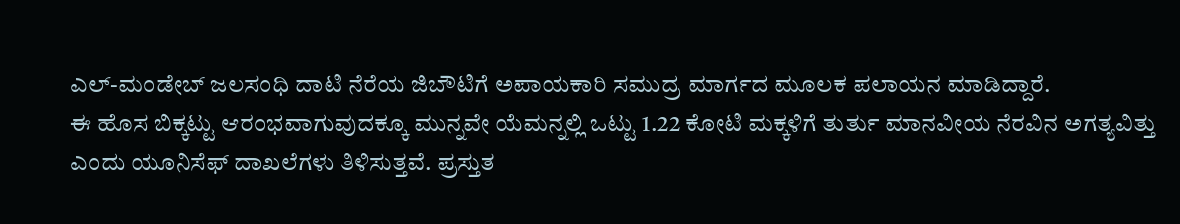ಎಲ್-ಮಂಡೇಬ್ ಜಲಸಂಧಿ ದಾಟಿ ನೆರೆಯ ಜಿಬೌಟಿಗೆ ಅಪಾಯಕಾರಿ ಸಮುದ್ರ ಮಾರ್ಗದ ಮೂಲಕ ಪಲಾಯನ ಮಾಡಿದ್ದಾರೆ.
ಈ ಹೊಸ ಬಿಕ್ಕಟ್ಟು ಆರಂಭವಾಗುವುದಕ್ಕೂ ಮುನ್ನವೇ ಯೆಮನ್ನಲ್ಲಿ ಒಟ್ಟು 1.22 ಕೋಟಿ ಮಕ್ಕಳಿಗೆ ತುರ್ತು ಮಾನವೀಯ ನೆರವಿನ ಅಗತ್ಯವಿತ್ತು ಎಂದು ಯೂನಿಸೆಫ್ ದಾಖಲೆಗಳು ತಿಳಿಸುತ್ತವೆ. ಪ್ರಸ್ತುತ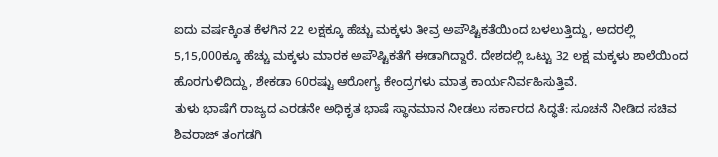ಐದು ವರ್ಷಕ್ಕಿಂತ ಕೆಳಗಿನ 22 ಲಕ್ಷಕ್ಕೂ ಹೆಚ್ಚು ಮಕ್ಕಳು ತೀವ್ರ ಅಪೌಷ್ಟಿಕತೆಯಿಂದ ಬಳಲುತ್ತಿದ್ದು, ಅದರಲ್ಲಿ 5,15,000ಕ್ಕೂ ಹೆಚ್ಚು ಮಕ್ಕಳು ಮಾರಕ ಅಪೌಷ್ಟಿಕತೆಗೆ ಈಡಾಗಿದ್ದಾರೆ. ದೇಶದಲ್ಲಿ ಒಟ್ಟು 32 ಲಕ್ಷ ಮಕ್ಕಳು ಶಾಲೆಯಿಂದ ಹೊರಗುಳಿದಿದ್ದು, ಶೇಕಡಾ 60ರಷ್ಟು ಆರೋಗ್ಯ ಕೇಂದ್ರಗಳು ಮಾತ್ರ ಕಾರ್ಯನಿರ್ವಹಿಸುತ್ತಿವೆ.
ತುಳು ಭಾಷೆಗೆ ರಾಜ್ಯದ ಎರಡನೇ ಅಧಿಕೃತ ಭಾಷೆ ಸ್ಥಾನಮಾನ ನೀಡಲು ಸರ್ಕಾರದ ಸಿದ್ಧತೆ: ಸೂಚನೆ ನೀಡಿದ ಸಚಿವ ಶಿವರಾಜ್ ತಂಗಡಗಿ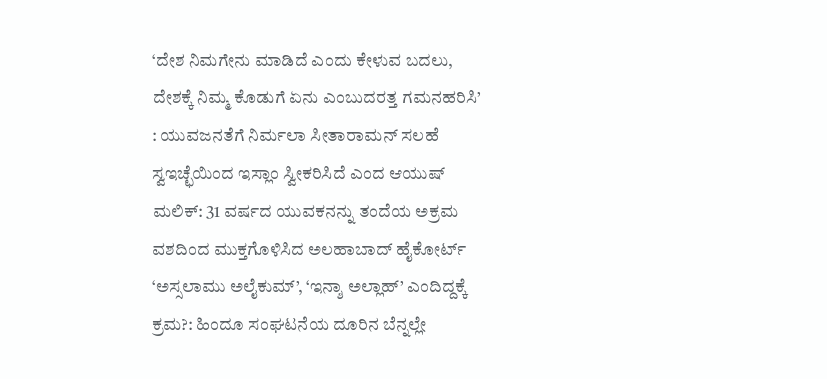‘ದೇಶ ನಿಮಗೇನು ಮಾಡಿದೆ ಎಂದು ಕೇಳುವ ಬದಲು, ದೇಶಕ್ಕೆ ನಿಮ್ಮ ಕೊಡುಗೆ ಏನು ಎಂಬುದರತ್ತ ಗಮನಹರಿಸಿ’ : ಯುವಜನತೆಗೆ ನಿರ್ಮಲಾ ಸೀತಾರಾಮನ್ ಸಲಹೆ
ಸ್ವಇಚ್ಛೆಯಿಂದ ಇಸ್ಲಾಂ ಸ್ವೀಕರಿಸಿದೆ ಎಂದ ಆಯುಷ್ ಮಲಿಕ್: 31 ವರ್ಷದ ಯುವಕನನ್ನು ತಂದೆಯ ಅಕ್ರಮ ವಶದಿಂದ ಮುಕ್ತಗೊಳಿಸಿದ ಅಲಹಾಬಾದ್ ಹೈಕೋರ್ಟ್
‘ಅಸ್ಸಲಾಮು ಅಲೈಕುಮ್’, ‘ಇನ್ಶಾ ಅಲ್ಲಾಹ್’ ಎಂದಿದ್ದಕ್ಕೆ ಕ್ರಮ?: ಹಿಂದೂ ಸಂಘಟನೆಯ ದೂರಿನ ಬೆನ್ನಲ್ಲೇ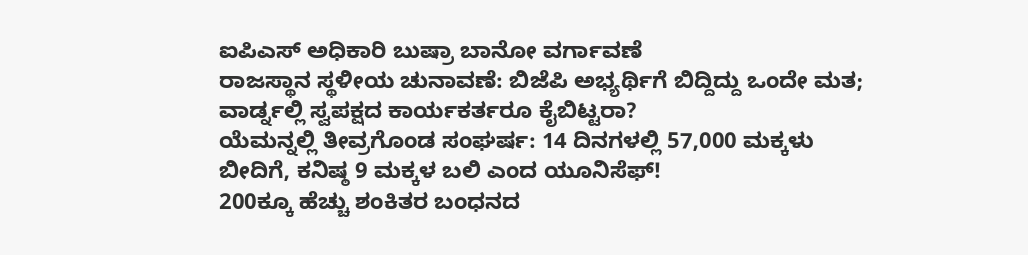ಐಪಿಎಸ್ ಅಧಿಕಾರಿ ಬುಷ್ರಾ ಬಾನೋ ವರ್ಗಾವಣೆ
ರಾಜಸ್ಥಾನ ಸ್ಥಳೀಯ ಚುನಾವಣೆ: ಬಿಜೆಪಿ ಅಭ್ಯರ್ಥಿಗೆ ಬಿದ್ದಿದ್ದು ಒಂದೇ ಮತ; ವಾರ್ಡ್ನಲ್ಲಿ ಸ್ವಪಕ್ಷದ ಕಾರ್ಯಕರ್ತರೂ ಕೈಬಿಟ್ಟರಾ?
ಯೆಮನ್ನಲ್ಲಿ ತೀವ್ರಗೊಂಡ ಸಂಘರ್ಷ: 14 ದಿನಗಳಲ್ಲಿ 57,000 ಮಕ್ಕಳು ಬೀದಿಗೆ, ಕನಿಷ್ಠ 9 ಮಕ್ಕಳ ಬಲಿ ಎಂದ ಯೂನಿಸೆಫ್!
200ಕ್ಕೂ ಹೆಚ್ಚು ಶಂಕಿತರ ಬಂಧನದ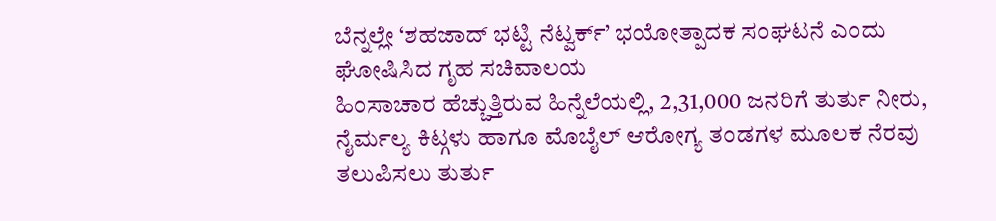ಬೆನ್ನಲ್ಲೇ ‘ಶಹಜಾದ್ ಭಟ್ಟಿ ನೆಟ್ವರ್ಕ್’ ಭಯೋತ್ಪಾದಕ ಸಂಘಟನೆ ಎಂದು ಘೋಷಿಸಿದ ಗೃಹ ಸಚಿವಾಲಯ
ಹಿಂಸಾಚಾರ ಹೆಚ್ಚುತ್ತಿರುವ ಹಿನ್ನೆಲೆಯಲ್ಲಿ, 2,31,000 ಜನರಿಗೆ ತುರ್ತು ನೀರು, ನೈರ್ಮಲ್ಯ ಕಿಟ್ಗಳು ಹಾಗೂ ಮೊಬೈಲ್ ಆರೋಗ್ಯ ತಂಡಗಳ ಮೂಲಕ ನೆರವು ತಲುಪಿಸಲು ತುರ್ತು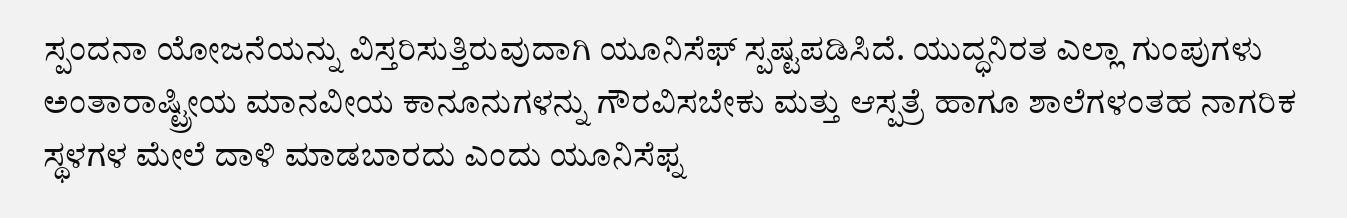ಸ್ಪಂದನಾ ಯೋಜನೆಯನ್ನು ವಿಸ್ತರಿಸುತ್ತಿರುವುದಾಗಿ ಯೂನಿಸೆಫ್ ಸ್ಪಷ್ಟಪಡಿಸಿದೆ. ಯುದ್ಧನಿರತ ಎಲ್ಲಾ ಗುಂಪುಗಳು ಅಂತಾರಾಷ್ಟ್ರೀಯ ಮಾನವೀಯ ಕಾನೂನುಗಳನ್ನು ಗೌರವಿಸಬೇಕು ಮತ್ತು ಆಸ್ಪತ್ರೆ ಹಾಗೂ ಶಾಲೆಗಳಂತಹ ನಾಗರಿಕ ಸ್ಥಳಗಳ ಮೇಲೆ ದಾಳಿ ಮಾಡಬಾರದು ಎಂದು ಯೂನಿಸೆಫ್ನ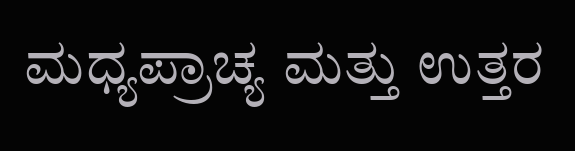ಮಧ್ಯಪ್ರಾಚ್ಯ ಮತ್ತು ಉತ್ತರ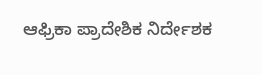ಆಫ್ರಿಕಾ ಪ್ರಾದೇಶಿಕ ನಿರ್ದೇಶಕ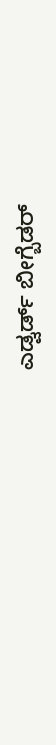ಎಡ್ವರ್ಡ್ ಬೀಗ್ಬೆಡರ್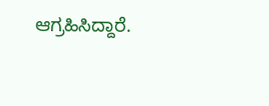ಆಗ್ರಹಿಸಿದ್ದಾರೆ.